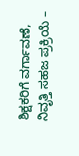ಶಿಕ್ಷಕರಿಗೆ ವರ್ಗಾವಣೆ, ನಿವೃತ್ತಿ ಸಹಜ ಪ್ರಕ್ರಿಯೆ –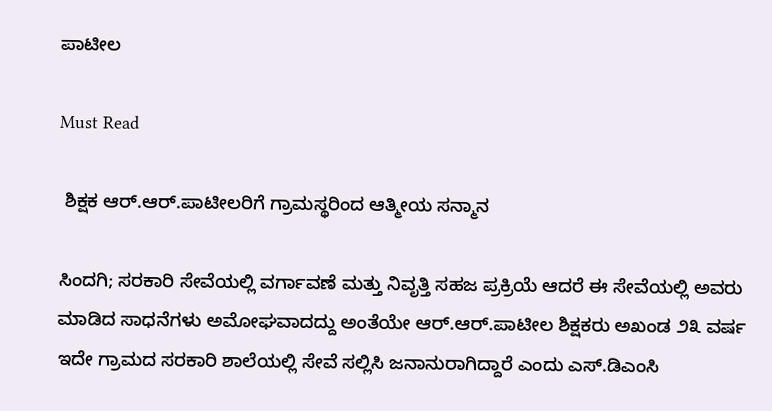ಪಾಟೀಲ

Must Read

 ಶಿಕ್ಷಕ ಆರ್.ಆರ್.ಪಾಟೀಲರಿಗೆ ಗ್ರಾಮಸ್ಥರಿಂದ ಆತ್ಮೀಯ ಸನ್ಮಾನ

ಸಿಂದಗಿ; ಸರಕಾರಿ ಸೇವೆಯಲ್ಲಿ ವರ್ಗಾವಣೆ ಮತ್ತು ನಿವೃತ್ತಿ ಸಹಜ ಪ್ರಕ್ರಿಯೆ ಆದರೆ ಈ ಸೇವೆಯಲ್ಲಿ ಅವರು ಮಾಡಿದ ಸಾಧನೆಗಳು ಅಮೋಘವಾದದ್ದು ಅಂತೆಯೇ ಆರ್.ಆರ್.ಪಾಟೀಲ ಶಿಕ್ಷಕರು ಅಖಂಡ ೨೩ ವರ್ಷ ಇದೇ ಗ್ರಾಮದ ಸರಕಾರಿ ಶಾಲೆಯಲ್ಲಿ ಸೇವೆ ಸಲ್ಲಿಸಿ ಜನಾನುರಾಗಿದ್ದಾರೆ ಎಂದು ಎಸ್.ಡಿಎಂಸಿ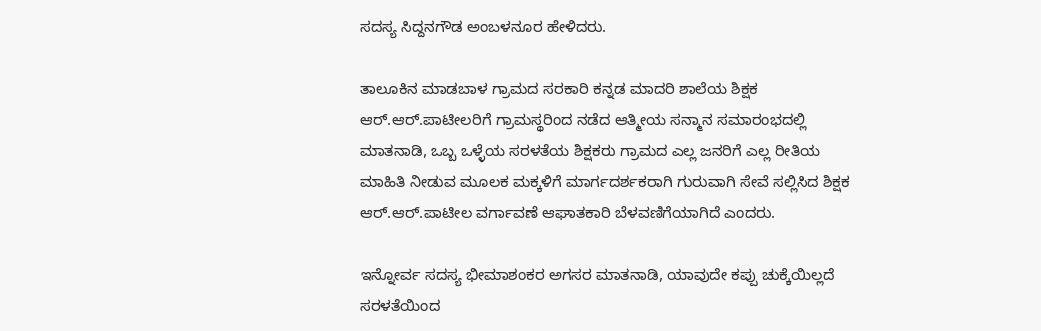ಸದಸ್ಯ ಸಿದ್ದನಗೌಡ ಅಂಬಳನೂರ ಹೇಳಿದರು.

ತಾಲೂಕಿನ ಮಾಡಬಾಳ ಗ್ರಾಮದ ಸರಕಾರಿ ಕನ್ನಡ ಮಾದರಿ ಶಾಲೆಯ ಶಿಕ್ಷಕ ಆರ್.ಆರ್.ಪಾಟೀಲರಿಗೆ ಗ್ರಾಮಸ್ಥರಿಂದ ನಡೆದ ಆತ್ಮೀಯ ಸನ್ಮಾನ ಸಮಾರಂಭದಲ್ಲಿ ಮಾತನಾಡಿ, ಒಬ್ಬ ಒಳ್ಳೆಯ ಸರಳತೆಯ ಶಿಕ್ಷಕರು ಗ್ರಾಮದ ಎಲ್ಲ ಜನರಿಗೆ ಎಲ್ಲ ರೀತಿಯ ಮಾಹಿತಿ ನೀಡುವ ಮೂಲಕ ಮಕ್ಕಳಿಗೆ ಮಾರ್ಗದರ್ಶಕರಾಗಿ ಗುರುವಾಗಿ ಸೇವೆ ಸಲ್ಲಿಸಿದ ಶಿಕ್ಷಕ ಆರ್.ಆರ್.ಪಾಟೀಲ ವರ್ಗಾವಣೆ ಆಘಾತಕಾರಿ ಬೆಳವಣಿಗೆಯಾಗಿದೆ ಎಂದರು.

ಇನ್ನೋರ್ವ ಸದಸ್ಯ ಭೀಮಾಶಂಕರ ಅಗಸರ ಮಾತನಾಡಿ, ಯಾವುದೇ ಕಪ್ಪು ಚುಕ್ಕೆಯಿಲ್ಲದೆ ಸರಳತೆಯಿಂದ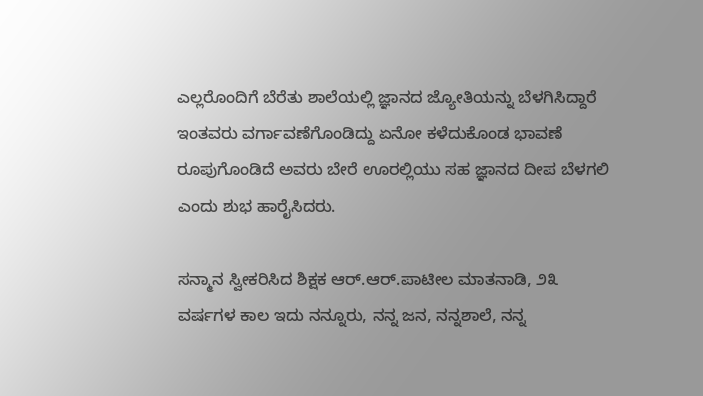ಎಲ್ಲರೊಂದಿಗೆ ಬೆರೆತು ಶಾಲೆಯಲ್ಲಿ ಜ್ಞಾನದ ಜ್ಯೋತಿಯನ್ನು ಬೆಳಗಿಸಿದ್ದಾರೆ ಇಂತವರು ವರ್ಗಾವಣೆಗೊಂಡಿದ್ದು ಏನೋ ಕಳೆದುಕೊಂಡ ಭಾವಣೆ ರೂಪುಗೊಂಡಿದೆ ಅವರು ಬೇರೆ ಊರಲ್ಲಿಯು ಸಹ ಜ್ಞಾನದ ದೀಪ ಬೆಳಗಲಿ ಎಂದು ಶುಭ ಹಾರೈಸಿದರು.

ಸನ್ಮಾನ ಸ್ವೀಕರಿಸಿದ ಶಿಕ್ಷಕ ಆರ್.ಆರ್.ಪಾಟೀಲ ಮಾತನಾಡಿ, ೨೩ ವರ್ಷಗಳ ಕಾಲ ಇದು ನನ್ನೂರು, ನನ್ನ ಜನ, ನನ್ನಶಾಲೆ, ನನ್ನ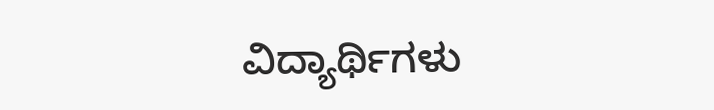ವಿದ್ಯಾರ್ಥಿಗಳು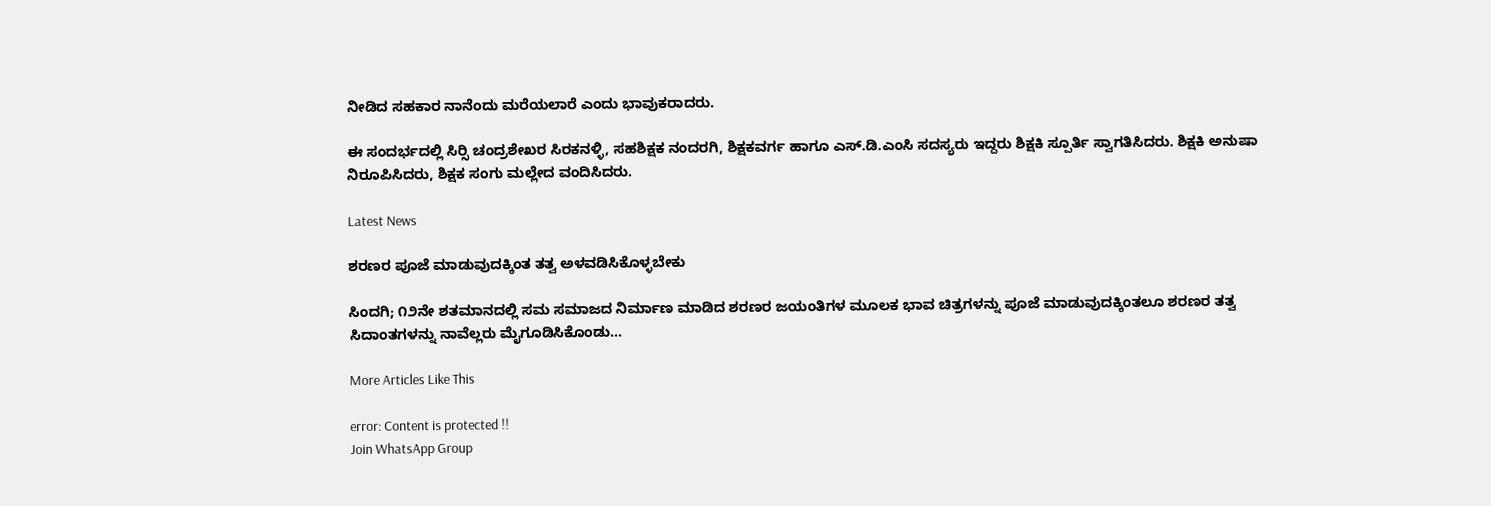ನೀಡಿದ ಸಹಕಾರ ನಾನೆಂದು ಮರೆಯಲಾರೆ ಎಂದು ಭಾವುಕರಾದರು.

ಈ ಸಂದರ್ಭದಲ್ಲಿ ಸಿರ‍್ಸಿ ಚಂದ್ರಶೇಖರ ಸಿರಕನಳ್ಳಿ, ಸಹಶಿಕ್ಷಕ ನಂದರಗಿ, ಶಿಕ್ಷಕವರ್ಗ ಹಾಗೂ ಎಸ್.ಡಿ.ಎಂಸಿ ಸದಸ್ಯರು ಇದ್ದರು ಶಿಕ್ಷಕಿ ಸ್ಪೂರ್ತಿ ಸ್ವಾಗತಿಸಿದರು. ಶಿಕ್ಷಕಿ ಅನುಷಾ ನಿರೂಪಿಸಿದರು, ಶಿಕ್ಷಕ ಸಂಗು ಮಲ್ಲೇದ ವಂದಿಸಿದರು.

Latest News

ಶರಣರ ಪೂಜೆ ಮಾಡುವುದಕ್ಕಿಂತ ತತ್ವ ಅಳವಡಿಸಿಕೊಳ್ಳಬೇಕು

ಸಿಂದಗಿ; ೧೨ನೇ ಶತಮಾನದಲ್ಲಿ ಸಮ ಸಮಾಜದ ನಿರ್ಮಾಣ ಮಾಡಿದ ಶರಣರ ಜಯಂತಿಗಳ ಮೂಲಕ ಭಾವ ಚಿತ್ರಗಳನ್ನು ಪೂಜೆ ಮಾಡುವುದಕ್ಕಿಂತಲೂ ಶರಣರ ತತ್ವ ಸಿದಾಂತಗಳನ್ನು ನಾವೆಲ್ಲರು ಮೈಗೂಡಿಸಿಕೊಂಡು...

More Articles Like This

error: Content is protected !!
Join WhatsApp Group